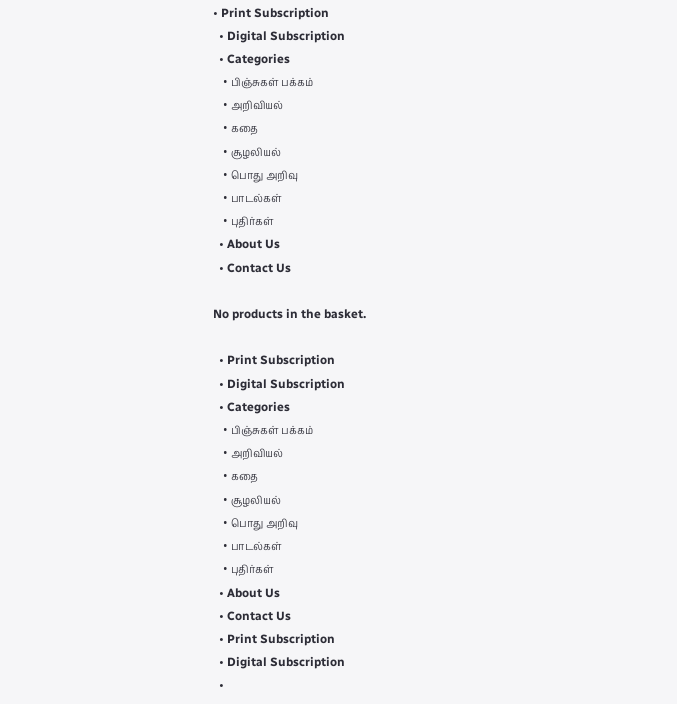• Print Subscription
  • Digital Subscription
  • Categories
    • பிஞ்சுகள் பக்கம்
    • அறிவியல்
    • கதை
    • சூழலியல்
    • பொது அறிவு
    • பாடல்கள்
    • புதிர்கள்
  • About Us
  • Contact Us

No products in the basket.

  • Print Subscription
  • Digital Subscription
  • Categories
    • பிஞ்சுகள் பக்கம்
    • அறிவியல்
    • கதை
    • சூழலியல்
    • பொது அறிவு
    • பாடல்கள்
    • புதிர்கள்
  • About Us
  • Contact Us
  • Print Subscription
  • Digital Subscription
  •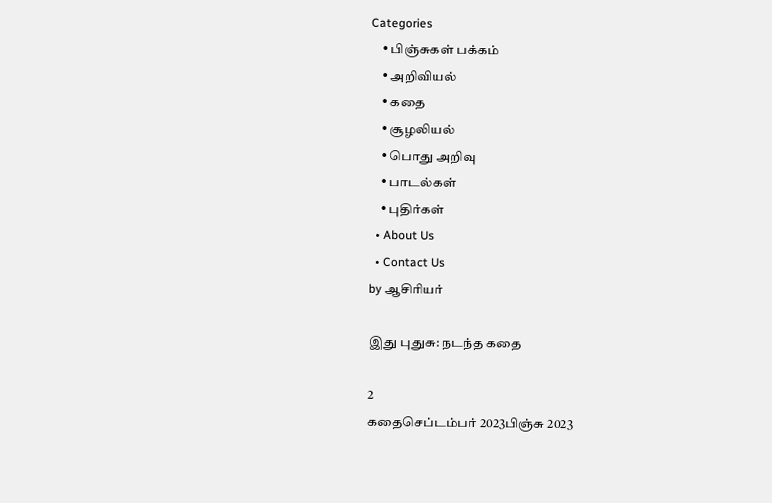Categories
    • பிஞ்சுகள் பக்கம்
    • அறிவியல்
    • கதை
    • சூழலியல்
    • பொது அறிவு
    • பாடல்கள்
    • புதிர்கள்
  • About Us
  • Contact Us
by ஆசிரியர்

இது புதுசு: நடந்த கதை

2
கதைசெப்டம்பர் 2023பிஞ்சு 2023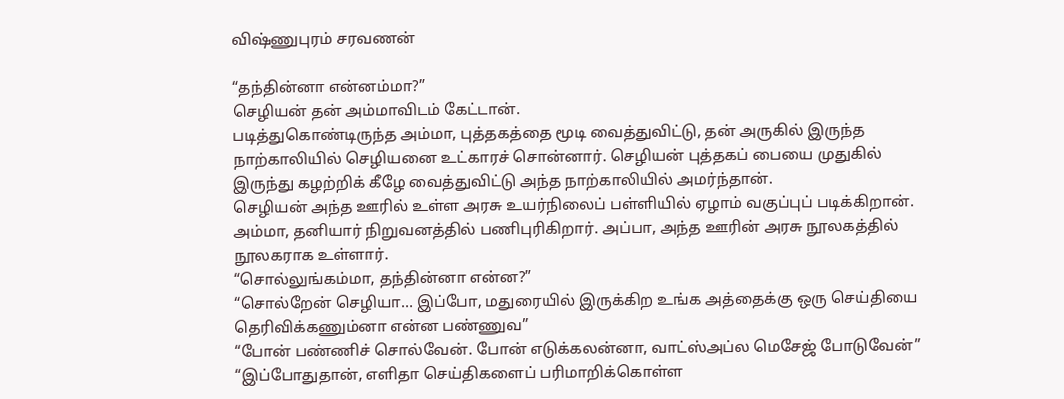விஷ்ணுபுரம் சரவணன்

“தந்தின்னா என்னம்மா?”
செழியன் தன் அம்மாவிடம் கேட்டான்.
படித்துகொண்டிருந்த அம்மா, புத்தகத்தை மூடி வைத்துவிட்டு, தன் அருகில் இருந்த நாற்காலியில் செழியனை உட்காரச் சொன்னார். செழியன் புத்தகப் பையை முதுகில் இருந்து கழற்றிக் கீழே வைத்துவிட்டு அந்த நாற்காலியில் அமர்ந்தான்.
செழியன் அந்த ஊரில் உள்ள அரசு உயர்நிலைப் பள்ளியில் ஏழாம் வகுப்புப் படிக்கிறான். அம்மா, தனியார் நிறுவனத்தில் பணிபுரிகிறார். அப்பா, அந்த ஊரின் அரசு நூலகத்தில் நூலகராக உள்ளார்.
“சொல்லுங்கம்மா, தந்தின்னா என்ன?”
“சொல்றேன் செழியா… இப்போ, மதுரையில் இருக்கிற உங்க அத்தைக்கு ஒரு செய்தியை தெரிவிக்கணும்னா என்ன பண்ணுவ”
“போன் பண்ணிச் சொல்வேன். போன் எடுக்கலன்னா, வாட்ஸ்அப்ல மெசேஜ் போடுவேன்”
“இப்போதுதான், எளிதா செய்திகளைப் பரிமாறிக்கொள்ள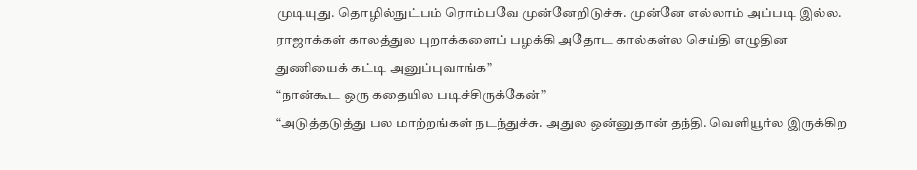முடியுது. தொழில்நுட்பம் ரொம்பவே முன்னேறிடுச்சு. முன்னே எல்லாம் அப்படி இல்ல. ராஜாக்கள் காலத்துல புறாக்களைப் பழக்கி அதோட கால்கள்ல செய்தி எழுதின துணியைக் கட்டி அனுப்புவாங்க”
“நான்கூட ஒரு கதையில படிச்சிருக்கேன்”
“அடுத்தடுத்து பல மாற்றங்கள் நடந்துச்சு. அதுல ஒன்னுதான் தந்தி. வெளியூர்ல இருக்கிற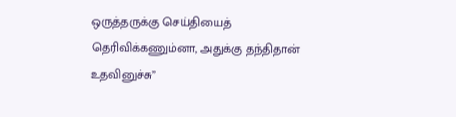ஒருத்தருக்கு செய்தியைத் தெரிவிக்கணும்னா, அதுக்கு தந்திதான் உதவினுச்சு”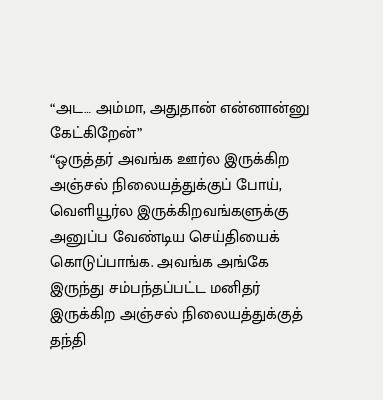“அட… அம்மா, அதுதான் என்னான்னு கேட்கிறேன்”
“ஒருத்தர் அவங்க ஊர்ல இருக்கிற அஞ்சல் நிலையத்துக்குப் போய், வெளியூர்ல இருக்கிறவங்களுக்கு அனுப்ப வேண்டிய செய்தியைக் கொடுப்பாங்க. அவங்க அங்கே இருந்து சம்பந்தப்பட்ட மனிதர் இருக்கிற அஞ்சல் நிலையத்துக்குத் தந்தி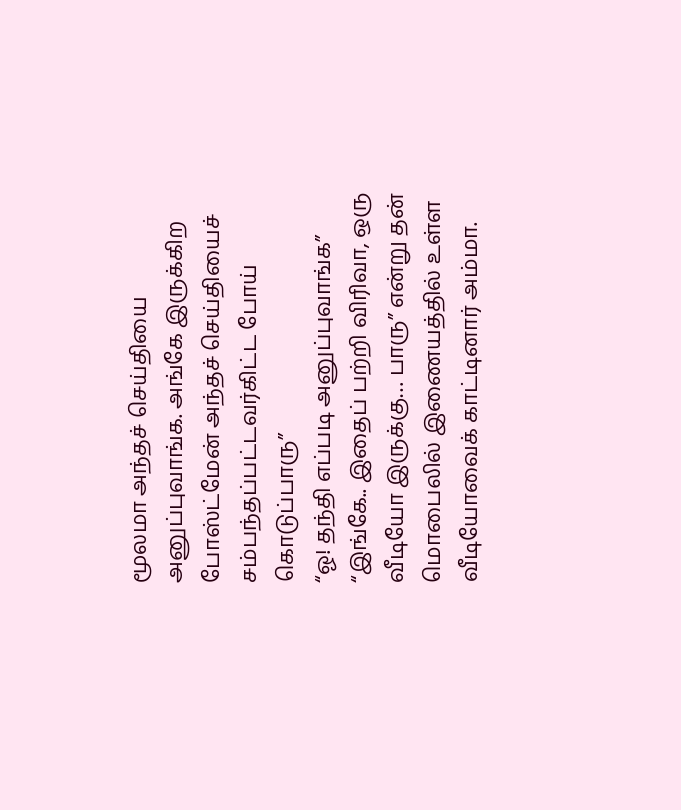மூலமா அந்தச் செய்தியை அனுப்புவாங்க. அங்கே இருக்கிற போஸ்ட்மேன் அந்தச் செய்தியைச் சம்பந்தப்பட்டவர்கிட்ட போய் கொடுப்பாரு”
“ஓ! தந்தி எப்படி அனுப்புவாங்க”
“இங்கே.. இதைப் பற்றி விரிவா, ஒரு வீடியோ இருக்கு… பாரு” என்று தன் மொபைலில் இணையத்தில் உள்ள வீடியோவைக் காட்டினார் அம்மா.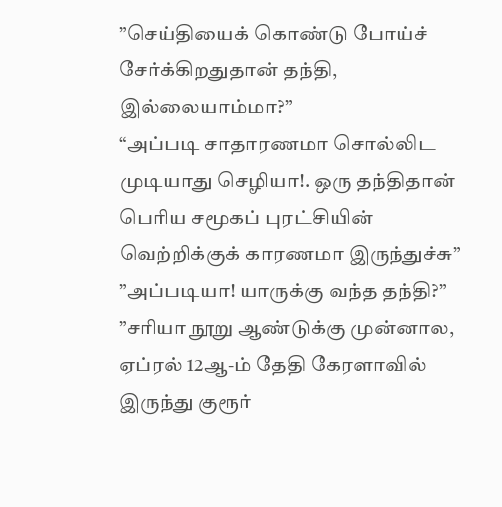”செய்தியைக் கொண்டு போய்ச் சேர்க்கிறதுதான் தந்தி, இல்லையாம்மா?”
“அப்படி சாதாரணமா சொல்லிட முடியாது செழியா!. ஒரு தந்திதான் பெரிய சமூகப் புரட்சியின் வெற்றிக்குக் காரணமா இருந்துச்சு”
”அப்படியா! யாருக்கு வந்த தந்தி?”
”சரியா நூறு ஆண்டுக்கு முன்னால, ஏப்ரல் 12ஆ-ம் தேதி கேரளாவில் இருந்து குரூர்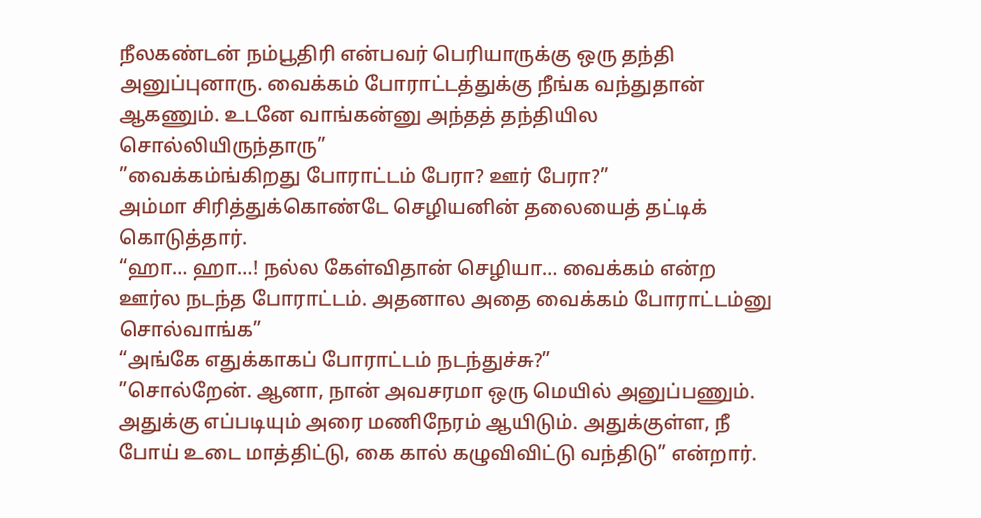நீலகண்டன் நம்பூதிரி என்பவர் பெரியாருக்கு ஒரு தந்தி அனுப்புனாரு. வைக்கம் போராட்டத்துக்கு நீங்க வந்துதான் ஆகணும். உடனே வாங்கன்னு அந்தத் தந்தியில சொல்லியிருந்தாரு”
”வைக்கம்ங்கிறது போராட்டம் பேரா? ஊர் பேரா?”
அம்மா சிரித்துக்கொண்டே செழியனின் தலையைத் தட்டிக் கொடுத்தார்.
“ஹா… ஹா…! நல்ல கேள்விதான் செழியா… வைக்கம் என்ற ஊர்ல நடந்த போராட்டம். அதனால அதை வைக்கம் போராட்டம்னு சொல்வாங்க”
“அங்கே எதுக்காகப் போராட்டம் நடந்துச்சு?”
”சொல்றேன். ஆனா, நான் அவசரமா ஒரு மெயில் அனுப்பணும். அதுக்கு எப்படியும் அரை மணிநேரம் ஆயிடும். அதுக்குள்ள, நீ போய் உடை மாத்திட்டு, கை கால் கழுவிவிட்டு வந்திடு” என்றார்.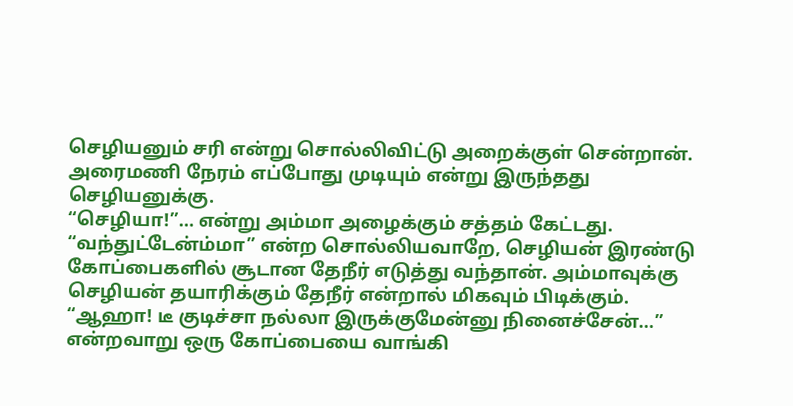செழியனும் சரி என்று சொல்லிவிட்டு அறைக்குள் சென்றான். அரைமணி நேரம் எப்போது முடியும் என்று இருந்தது செழியனுக்கு.
“செழியா!”… என்று அம்மா அழைக்கும் சத்தம் கேட்டது.
“வந்துட்டேன்ம்மா” என்ற சொல்லியவாறே, செழியன் இரண்டு கோப்பைகளில் சூடான தேநீர் எடுத்து வந்தான். அம்மாவுக்கு செழியன் தயாரிக்கும் தேநீர் என்றால் மிகவும் பிடிக்கும்.
“ஆஹா! டீ குடிச்சா நல்லா இருக்குமேன்னு நினைச்சேன்…” என்றவாறு ஒரு கோப்பையை வாங்கி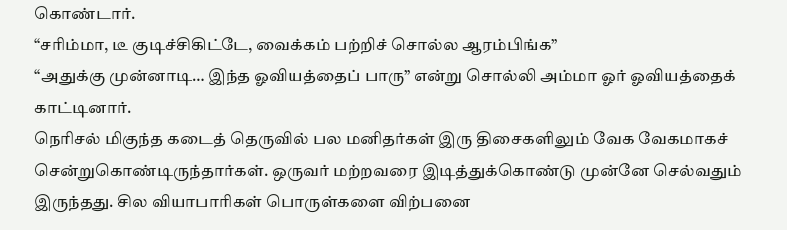கொண்டார்.
“சரிம்மா, டீ குடிச்சிகிட்டே, வைக்கம் பற்றிச் சொல்ல ஆரம்பிங்க”
“அதுக்கு முன்னாடி… இந்த ஓவியத்தைப் பாரு” என்று சொல்லி அம்மா ஓர் ஓவியத்தைக் காட்டினார்.
நெரிசல் மிகுந்த கடைத் தெருவில் பல மனிதர்கள் இரு திசைகளிலும் வேக வேகமாகச் சென்றுகொண்டிருந்தார்கள். ஒருவர் மற்றவரை இடித்துக்கொண்டு முன்னே செல்வதும் இருந்தது. சில வியாபாரிகள் பொருள்களை விற்பனை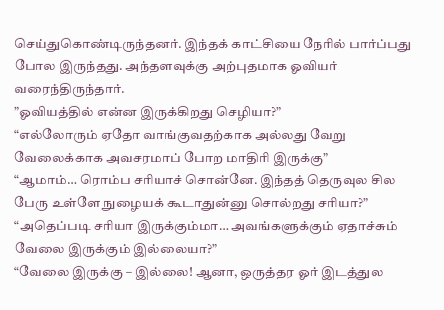செய்துகொண்டிருந்தனர். இந்தக் காட்சியை நேரில் பார்ப்பது போல இருந்தது. அந்தளவுக்கு அற்புதமாக ஓவியர் வரைந்திருந்தார்.
”ஓவியத்தில் என்ன இருக்கிறது செழியா?”
“எல்லோரும் ஏதோ வாங்குவதற்காக அல்லது வேறு வேலைக்காக அவசரமாப் போற மாதிரி இருக்கு”
“ஆமாம்… ரொம்ப சரியாச் சொன்னே. இந்தத் தெருவுல சில பேரு உள்ளே நுழையக் கூடாதுன்னு சொல்றது சரியா?”
“அதெப்படி சரியா இருக்கும்மா… அவங்களுக்கும் ஏதாச்சும் வேலை இருக்கும் இல்லையா?”
“வேலை இருக்கு – இல்லை! ஆனா, ஒருத்தர ஓர் இடத்துல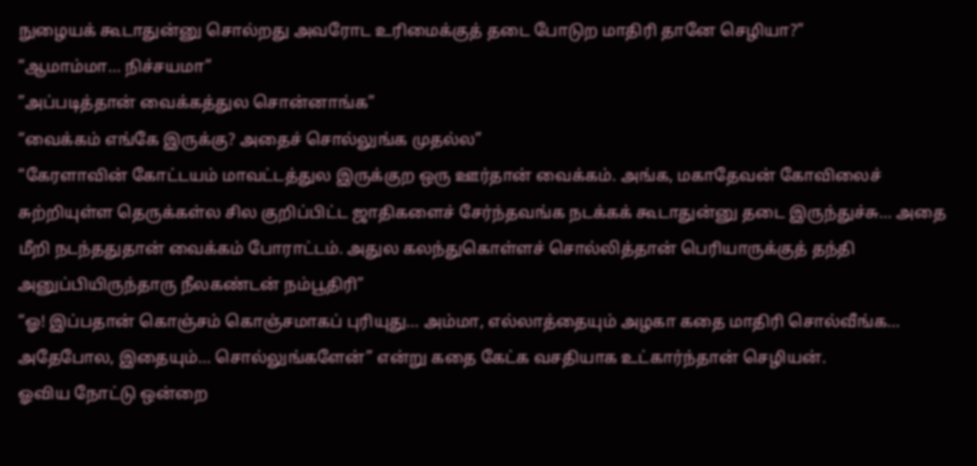நுழையக் கூடாதுன்னு சொல்றது அவரோட உரிமைக்குத் தடை போடுற மாதிரி தானே செழியா?”
“ஆமாம்மா… நிச்சயமா”
”அப்படித்தான் வைக்கத்துல சொன்னாங்க”
“வைக்கம் எங்கே இருக்கு? அதைச் சொல்லுங்க முதல்ல”
“கேரளாவின் கோட்டயம் மாவட்டத்துல இருக்குற ஒரு ஊர்தான் வைக்கம். அங்க, மகாதேவன் கோவிலைச் சுற்றியுள்ள தெருக்கள்ல சில குறிப்பிட்ட ஜாதிகளைச் சேர்ந்தவங்க நடக்கக் கூடாதுன்னு தடை இருந்துச்சு… அதை மீறி நடந்ததுதான் வைக்கம் போராட்டம். அதுல கலந்துகொள்ளச் சொல்லித்தான் பெரியாருக்குத் தந்தி அனுப்பியிருந்தாரு நீலகண்டன் நம்பூதிரி”
“ஓ! இப்பதான் கொஞ்சம் கொஞ்சமாகப் புரியுது… அம்மா, எல்லாத்தையும் அழகா கதை மாதிரி சொல்வீங்க… அதேபோல, இதையும்… சொல்லுங்களேன்” என்று கதை கேட்க வசதியாக உட்கார்ந்தான் செழியன்.
ஓவிய நோட்டு ஒன்றை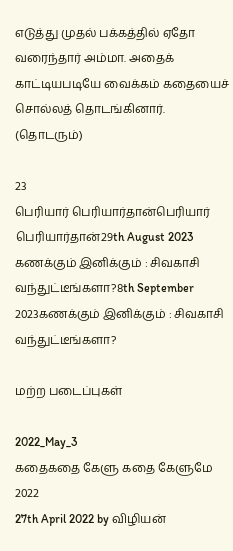எடுத்து முதல் பக்கத்தில் ஏதோ வரைந்தார் அம்மா. அதைக் காட்டியபடியே வைக்கம் கதையைச் சொல்லத் தொடங்கினார்.
(தொடரும்)

23
பெரியார் பெரியார்தான்பெரியார் பெரியார்தான்29th August 2023
கணக்கும் இனிக்கும் : சிவகாசி வந்துட்டீங்களா?8th September 2023கணக்கும் இனிக்கும் : சிவகாசி வந்துட்டீங்களா?

மற்ற படைப்புகள்

2022_May_3
கதைகதை கேளு கதை கேளுமே 2022
27th April 2022 by விழியன்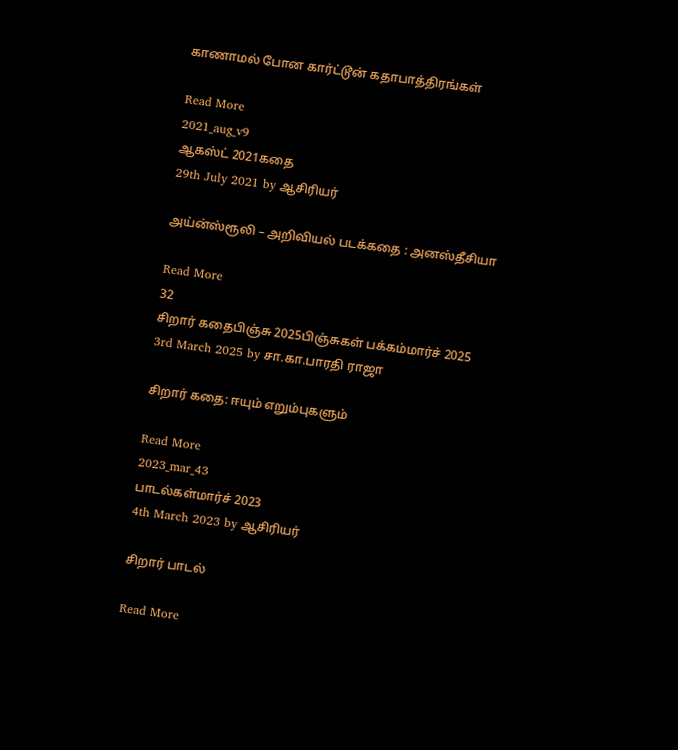காணாமல் போன கார்ட்டூன் கதாபாத்திரங்கள்

Read More
2021_aug_v9
ஆகஸ்ட் 2021கதை
29th July 2021 by ஆசிரியர்

அய்ன்ஸ்ரூலி – அறிவியல் படக்கதை : அனஸ்தீசியா

Read More
32
சிறார் கதைபிஞ்சு 2025பிஞ்சுகள் பக்கம்மார்ச் 2025
3rd March 2025 by சா.கா.பாரதி ராஜா

சிறார் கதை: ஈயும் எறும்புகளும்

Read More
2023_mar_43
பாடல்கள்மார்ச் 2023
4th March 2023 by ஆசிரியர்

சிறார் பாடல்

Read More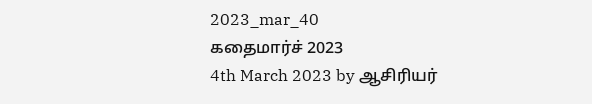2023_mar_40
கதைமார்ச் 2023
4th March 2023 by ஆசிரியர்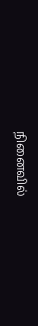நினைவில்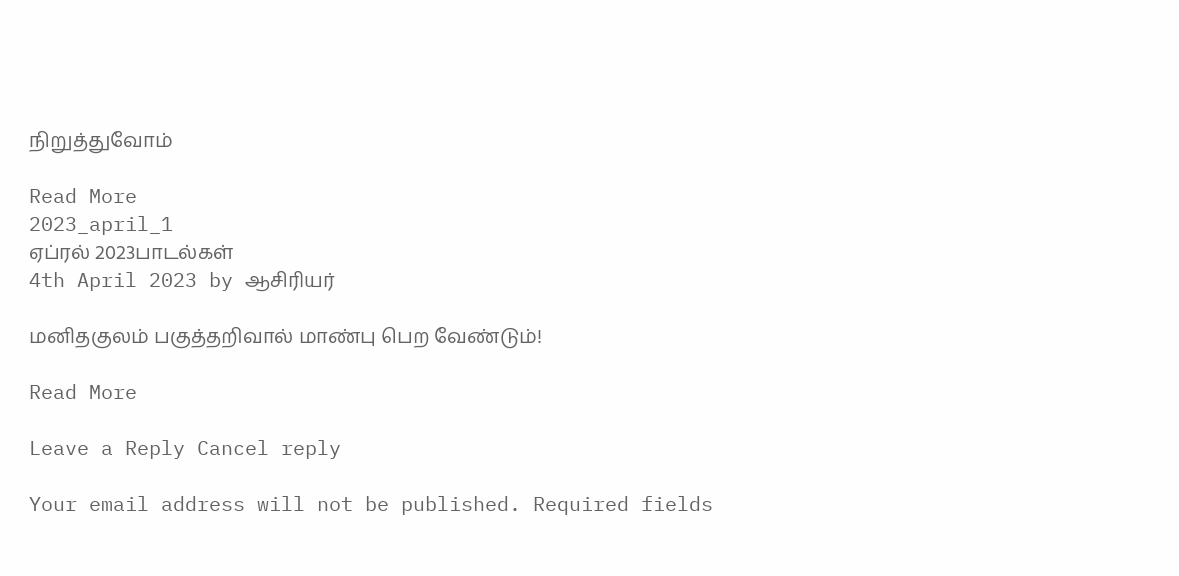நிறுத்துவோம்

Read More
2023_april_1
ஏப்ரல் 2023பாடல்கள்
4th April 2023 by ஆசிரியர்

மனிதகுலம் பகுத்தறிவால் மாண்பு பெற வேண்டும்!

Read More

Leave a Reply Cancel reply

Your email address will not be published. Required fields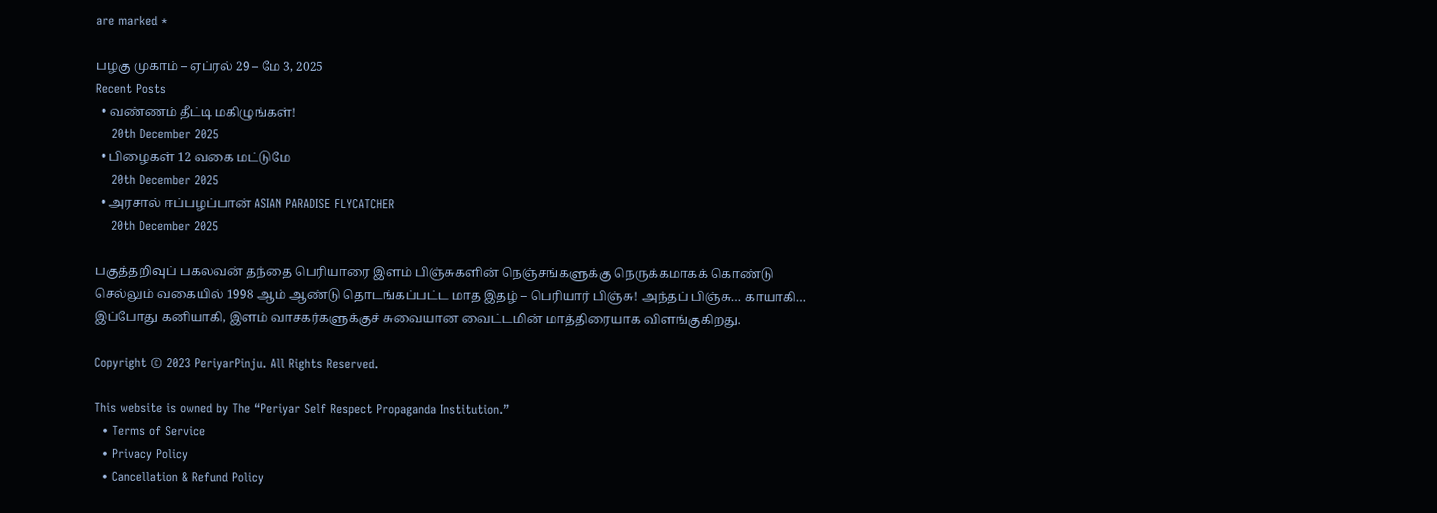are marked *

பழகு முகாம் – ஏப்ரல் 29 – மே 3, 2025
Recent Posts
  • வண்ணம் தீட்டி மகிழுங்கள்!
    20th December 2025
  • பிழைகள் 12 வகை மட்டுமே
    20th December 2025
  • அரசால் ஈப்பழப்பான் ASIAN PARADISE FLYCATCHER
    20th December 2025

பகுத்தறிவுப் பகலவன் தந்தை பெரியாரை இளம் பிஞ்சுகளின் நெஞ்சங்களுக்கு நெருக்கமாகக் கொண்டு செல்லும் வகையில் 1998 ஆம் ஆண்டு தொடங்கப்பட்ட மாத இதழ் – பெரியார் பிஞ்சு! அந்தப் பிஞ்சு… காயாகி… இப்போது கனியாகி, இளம் வாசகர்களுக்குச் சுவையான வைட்டமின் மாத்திரையாக விளங்குகிறது.

Copyright © 2023 PeriyarPinju. All Rights Reserved.

This website is owned by The “Periyar Self Respect Propaganda Institution.”
  • Terms of Service
  • Privacy Policy
  • Cancellation & Refund Policy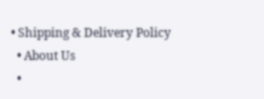• Shipping & Delivery Policy
  • About Us
  •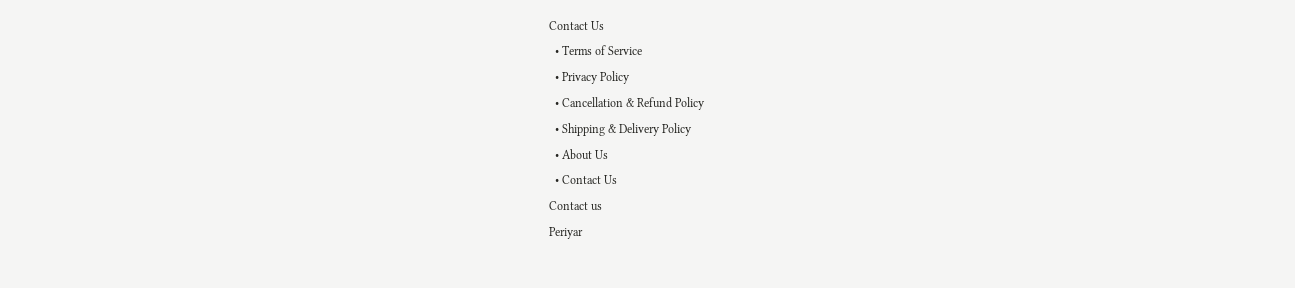Contact Us
  • Terms of Service
  • Privacy Policy
  • Cancellation & Refund Policy
  • Shipping & Delivery Policy
  • About Us
  • Contact Us
Contact us
Periyar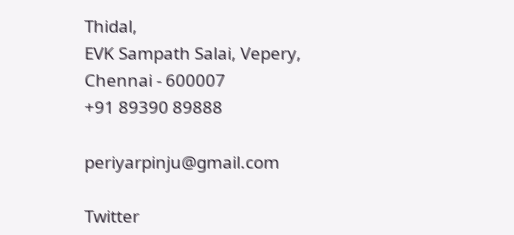Thidal,
EVK Sampath Salai, Vepery,
Chennai - 600007
+91 89390 89888

periyarpinju@gmail.com

Twitter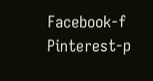Facebook-f Pinterest-p